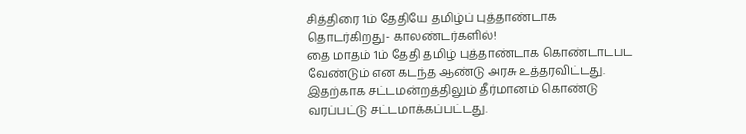சித்திரை 1ம் தேதியே தமிழ்ப் புத்தாண்டாக தொடர்கிறது- காலண்டர்களில்!
தை மாதம் 1ம் தேதி தமிழ் புத்தாண்டாக கொண்டாடபட வேண்டும் என கடந்த ஆண்டு அரசு உத்தரவிட்டது. இதற்காக சட்டமன்றத்திலும் தீர்மானம் கொண்டு வரப்பட்டு சட்டமாக்கப்பட்டது.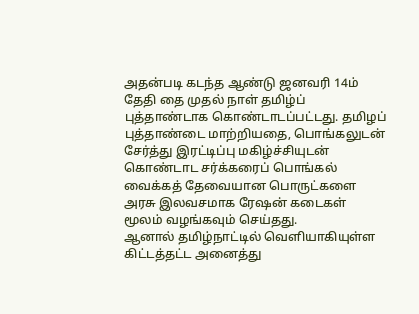அதன்படி கடந்த ஆண்டு ஜனவரி 14ம் தேதி தை முதல் நாள் தமிழ்ப் புத்தாண்டாக கொண்டாடப்பட்டது. தமிழப் புத்தாண்டை மாற்றியதை, பொங்கலுடன் சேர்த்து இரட்டிப்பு மகிழ்ச்சியுடன் கொண்டாட சர்க்கரைப் பொங்கல் வைக்கத் தேவையான பொருட்களை அரசு இலவசமாக ரேஷன் கடைகள் மூலம் வழங்கவும் செய்தது.
ஆனால் தமிழ்நாட்டில் வெளியாகியுள்ள கிட்டத்தட்ட அனைத்து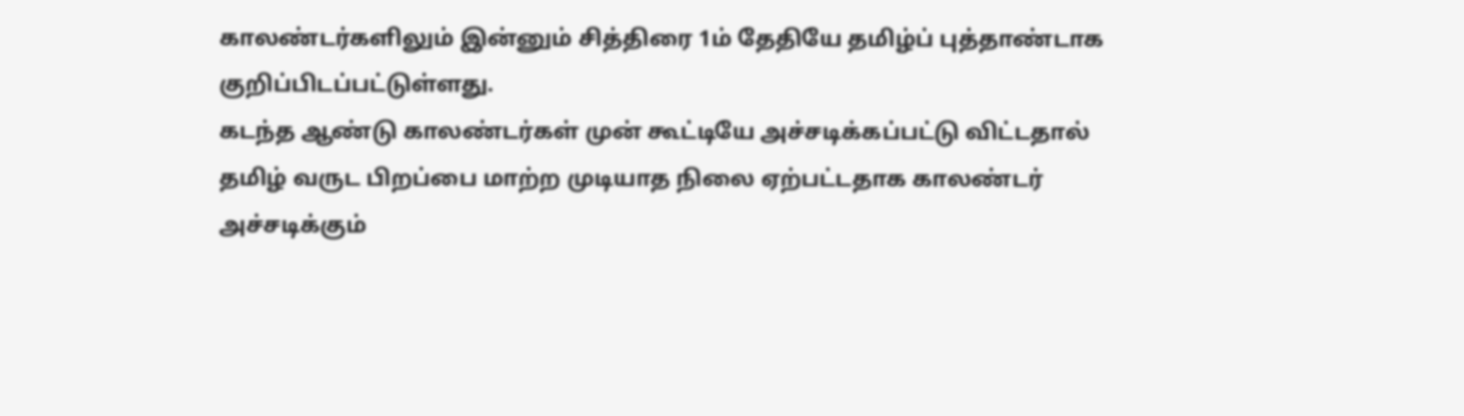காலண்டர்களிலும் இன்னும் சித்திரை 1ம் தேதியே தமிழ்ப் புத்தாண்டாக குறிப்பிடப்பட்டுள்ளது.
கடந்த ஆண்டு காலண்டர்கள் முன் கூட்டியே அச்சடிக்கப்பட்டு விட்டதால் தமிழ் வருட பிறப்பை மாற்ற முடியாத நிலை ஏற்பட்டதாக காலண்டர் அச்சடிக்கும்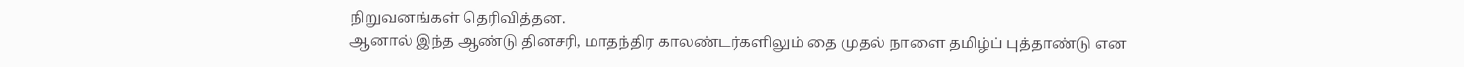நிறுவனங்கள் தெரிவித்தன.
ஆனால் இந்த ஆண்டு தினசரி, மாதந்திர காலண்டர்களிலும் தை முதல் நாளை தமிழ்ப் புத்தாண்டு என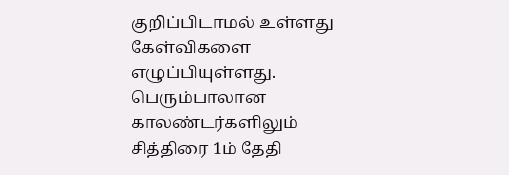குறிப்பிடாமல் உள்ளது கேள்விகளை எழுப்பியுள்ளது.
பெரும்பாலான காலண்டர்களிலும் சித்திரை 1ம் தேதி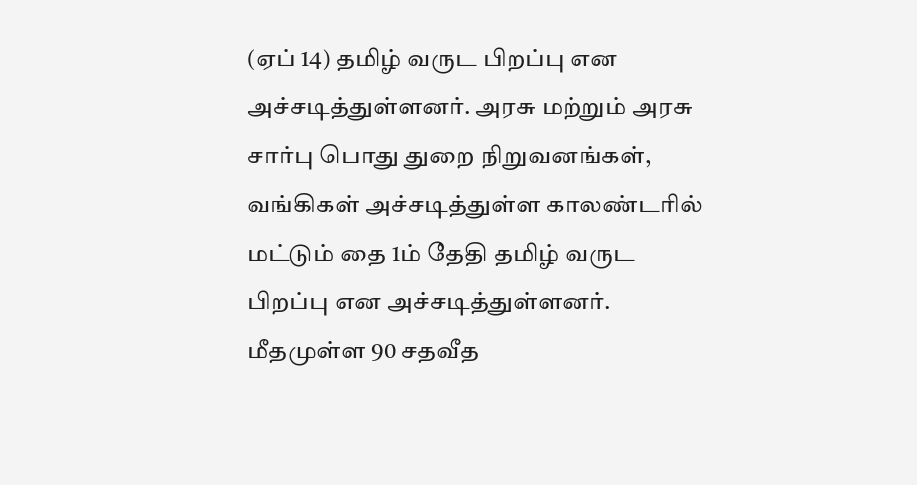(ஏப் 14) தமிழ் வருட பிறப்பு என அச்சடித்துள்ளனர். அரசு மற்றும் அரசு சார்பு பொது துறை நிறுவனங்கள், வங்கிகள் அச்சடித்துள்ள காலண்டரில் மட்டும் தை 1ம் தேதி தமிழ் வருட பிறப்பு என அச்சடித்துள்ளனர்.
மீதமுள்ள 90 சதவீத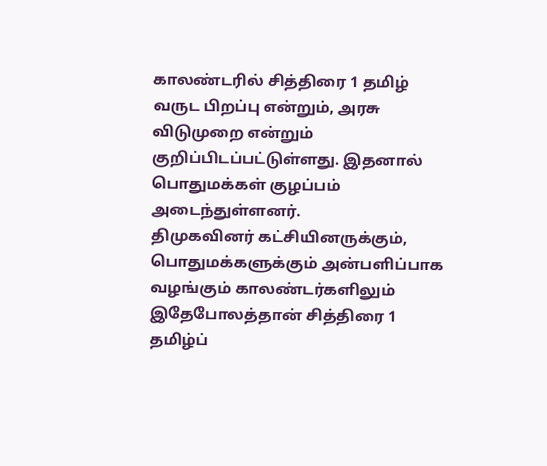காலண்டரில் சித்திரை 1 தமிழ் வருட பிறப்பு என்றும், அரசு விடுமுறை என்றும் குறிப்பிடப்பட்டுள்ளது. இதனால் பொதுமக்கள் குழப்பம் அடைந்துள்ளனர்.
திமுகவினர் கட்சியினருக்கும், பொதுமக்களுக்கும் அன்பளிப்பாக வழங்கும் காலண்டர்களிலும் இதேபோலத்தான் சித்திரை 1 தமிழ்ப்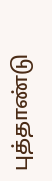புத்தாண்டு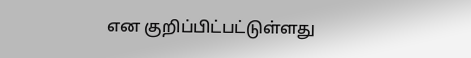என குறிப்பிட்பட்டுள்ளது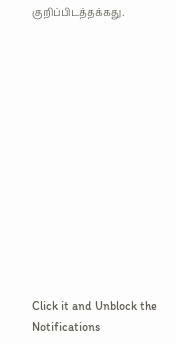குறிப்பிடத்தக்கது.













Click it and Unblock the Notifications